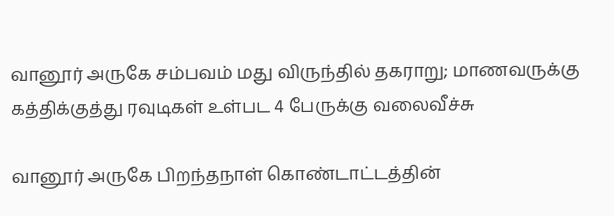வானூர் அருகே சம்பவம் மது விருந்தில் தகராறு; மாணவருக்கு கத்திக்குத்து ரவுடிகள் உள்பட 4 பேருக்கு வலைவீச்சு

வானூர் அருகே பிறந்தநாள் கொண்டாட்டத்தின்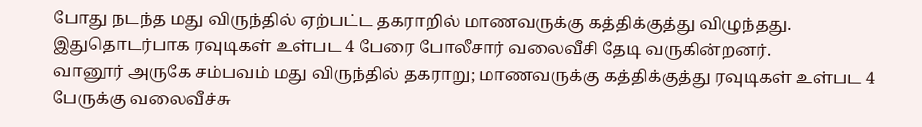போது நடந்த மது விருந்தில் ஏற்பட்ட தகராறில் மாணவருக்கு கத்திக்குத்து விழுந்தது. இதுதொடர்பாக ரவுடிகள் உள்பட 4 பேரை போலீசார் வலைவீசி தேடி வருகின்றனர்.
வானூர் அருகே சம்பவம் மது விருந்தில் தகராறு; மாணவருக்கு கத்திக்குத்து ரவுடிகள் உள்பட 4 பேருக்கு வலைவீச்சு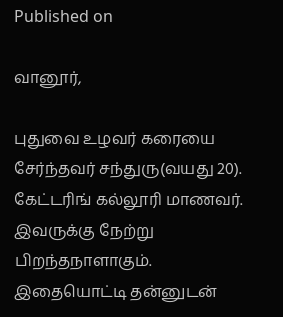Published on

வானூர்,

புதுவை உழவர் கரையை சேர்ந்தவர் சந்துரு(வயது 20). கேட்டரிங் கல்லூரி மாணவர். இவருக்கு நேற்று பிறந்தநாளாகும். இதையொட்டி தன்னுடன்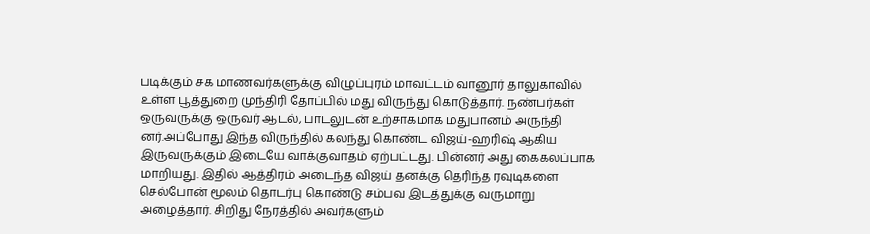படிக்கும் சக மாணவர்களுக்கு விழுப்புரம் மாவட்டம் வானூர் தாலுகாவில் உள்ள பூத்துறை முந்திரி தோப்பில் மது விருந்து கொடுத்தார். நண்பர்கள் ஒருவருக்கு ஒருவர் ஆடல், பாடலுடன் உற்சாகமாக மதுபானம் அருந்தி னர்.அப்போது இந்த விருந்தில் கலந்து கொண்ட விஜய்-ஹரிஷ் ஆகிய இருவருக்கும் இடையே வாக்குவாதம் ஏற்பட்டது. பின்னர் அது கைகலப்பாக மாறியது. இதில் ஆத்திரம் அடைந்த விஜய் தனக்கு தெரிந்த ரவுடிகளை செல்போன் மூலம் தொடர்பு கொண்டு சம்பவ இடத்துக்கு வருமாறு அழைத்தார். சிறிது நேரத்தில் அவர்களும்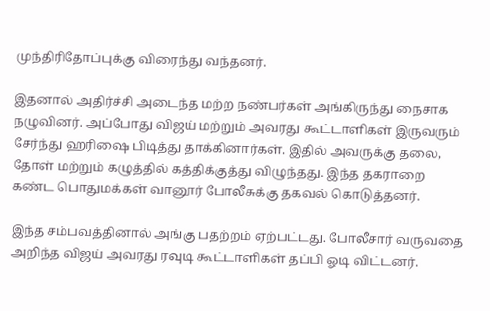முந்திரிதோப்புக்கு விரைந்து வந்தனர்.

இதனால் அதிர்ச்சி அடைந்த மற்ற நண்பர்கள் அங்கிருந்து நைசாக நழுவினர். அப்போது விஜய் மற்றும் அவரது கூட்டாளிகள் இருவரும் சேர்ந்து ஹரிஷை பிடித்து தாக்கினார்கள். இதில் அவருக்கு தலை, தோள் மற்றும் கழுத்தில் கத்திக்குத்து விழுந்தது. இந்த தகராறை கண்ட பொதுமக்கள் வானூர் போலீசுக்கு தகவல் கொடுத்தனர்.

இந்த சம்பவத்தினால் அங்கு பதற்றம் ஏற்பட்டது. போலீசார் வருவதை அறிந்த விஜய் அவரது ரவுடி கூட்டாளிகள் தப்பி ஓடி விட்டனர்.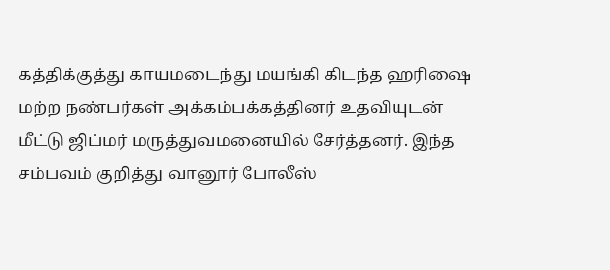கத்திக்குத்து காயமடைந்து மயங்கி கிடந்த ஹரிஷை மற்ற நண்பர்கள் அக்கம்பக்கத்தினர் உதவியுடன் மீட்டு ஜிப்மர் மருத்துவமனையில் சேர்த்தனர். இந்த சம்பவம் குறித்து வானூர் போலீஸ்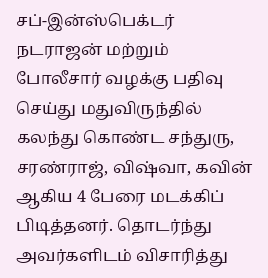சப்-இன்ஸ்பெக்டர் நடராஜன் மற்றும் போலீசார் வழக்கு பதிவு செய்து மதுவிருந்தில் கலந்து கொண்ட சந்துரு, சரண்ராஜ், விஷ்வா, கவின் ஆகிய 4 பேரை மடக்கிப் பிடித்தனர். தொடர்ந்து அவர்களிடம் விசாரித்து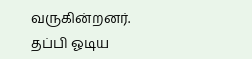வருகின்றனர். தப்பி ஓடிய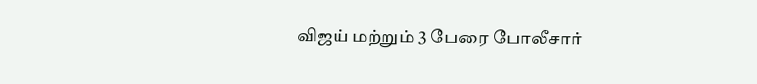விஜய் மற்றும் 3 பேரை போலீசார்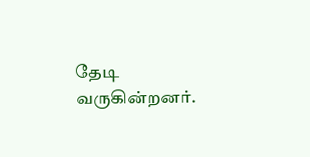தேடி வருகின்றனர்.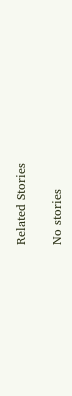Related Stories

No stories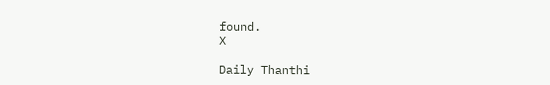found.
X

Daily Thanthi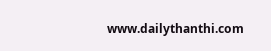www.dailythanthi.com